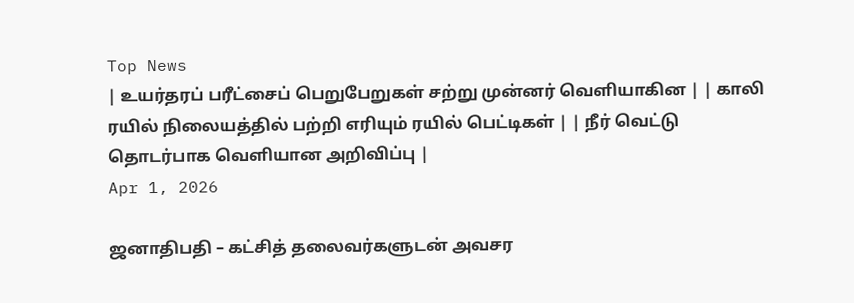Top News
| உயர்தரப் பரீட்சைப் பெறுபேறுகள் சற்று முன்னர் வெளியாகின | | காலி ரயில் நிலையத்தில் பற்றி எரியும் ரயில் பெட்டிகள் | | நீர் வெட்டு தொடர்பாக வெளியான அறிவிப்பு |
Apr 1, 2026

ஜனாதிபதி – கட்சித் தலைவர்களுடன் அவசர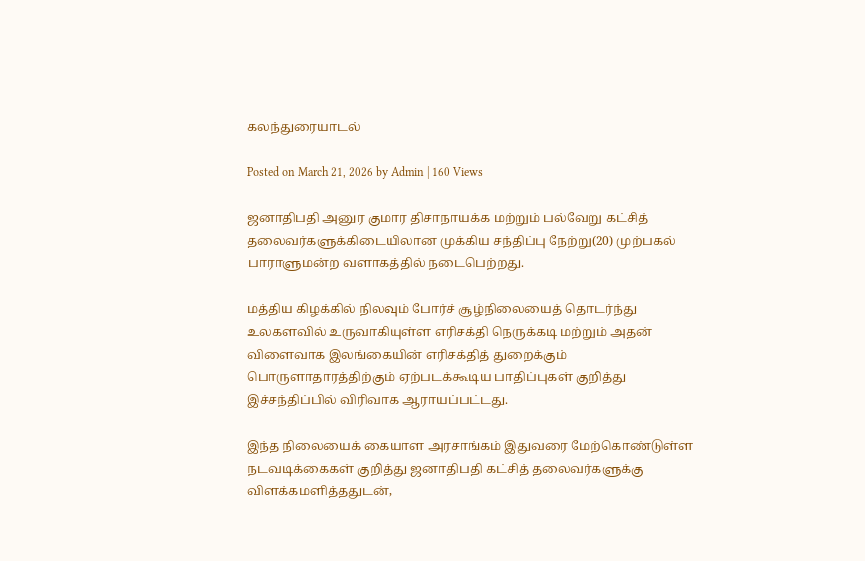கலந்துரையாடல்

Posted on March 21, 2026 by Admin | 160 Views

ஜனாதிபதி அனுர குமார திசாநாயக்க மற்றும் பல்வேறு கட்சித் தலைவர்களுக்கிடையிலான முக்கிய சந்திப்பு நேற்று(20) முற்பகல் பாராளுமன்ற வளாகத்தில் நடைபெற்றது.

மத்திய கிழக்கில் நிலவும் போர்ச் சூழ்நிலையைத் தொடர்ந்து உலகளவில் உருவாகியுள்ள எரிசக்தி நெருக்கடி மற்றும் அதன் விளைவாக இலங்கையின் எரிசக்தித் துறைக்கும் பொருளாதாரத்திற்கும் ஏற்படக்கூடிய பாதிப்புகள் குறித்து இச்சந்திப்பில் விரிவாக ஆராயப்பட்டது.

இந்த நிலையைக் கையாள அரசாங்கம் இதுவரை மேற்கொண்டுள்ள நடவடிக்கைகள் குறித்து ஜனாதிபதி கட்சித் தலைவர்களுக்கு விளக்கமளித்ததுடன்,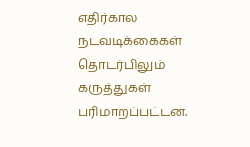எதிர்கால நடவடிக்கைகள் தொடர்பிலும் கருத்துகள் பரிமாறப்பட்டன.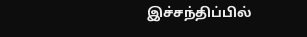இச்சந்திப்பில்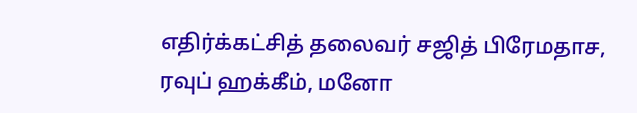எதிர்க்கட்சித் தலைவர் சஜித் பிரேமதாச, ரவுப் ஹக்கீம், மனோ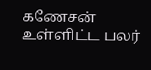கணேசன் உள்ளிட்ட பலர்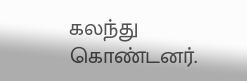கலந்து கொண்டனர்.